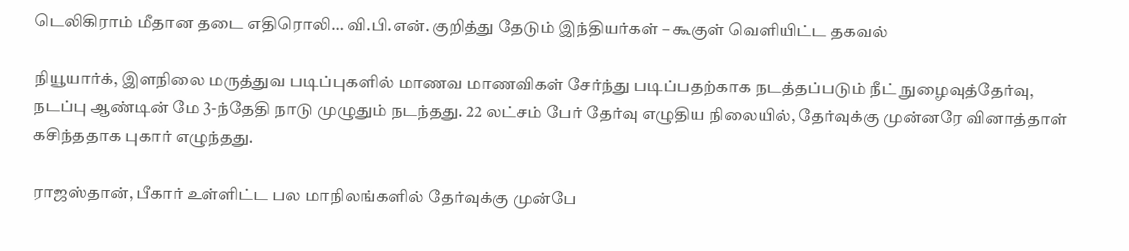டெலிகிராம் மீதான தடை எதிரொலி… வி.பி.என். குறித்து தேடும் இந்தியர்கள் – கூகுள் வெளியிட்ட தகவல்

நியூயார்க், இளநிலை மருத்துவ படிப்புகளில் மாணவ மாணவிகள் சேர்ந்து படிப்பதற்காக நடத்தப்படும் நீட் நுழைவுத்தேர்வு, நடப்பு ஆண்டின் மே 3-ந்தேதி நாடு முழுதும் நடந்தது. 22 லட்சம் பேர் தேர்வு எழுதிய நிலையில், தேர்வுக்கு முன்னரே வினாத்தாள் கசிந்ததாக புகார் எழுந்தது.

ராஜஸ்தான், பீகார் உள்ளிட்ட பல மாநிலங்களில் தேர்வுக்கு முன்பே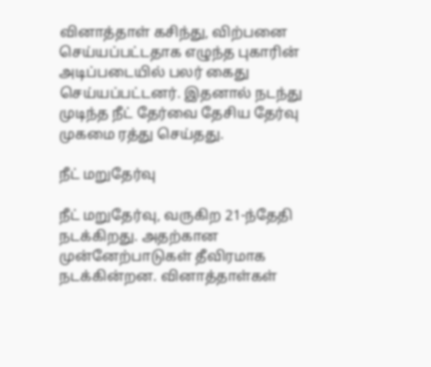வினாத்தாள் கசிந்து, விற்பனை செய்யப்பட்டதாக எழுந்த புகாரின் அடிப்படையில் பலர் கைது செய்யப்பட்டனர். இதனால் நடந்து முடிந்த நீட் தேர்வை தேசிய தேர்வு முகமை ரத்து செய்தது.

நீட் மறுதேர்வு

நீட் மறுதேர்வு, வருகிற 21-ந்தேதி நடக்கிறது. அதற்கான முன்னேற்பாடுகள் தீவிரமாக நடக்கின்றன. வினாத்தாள்கள்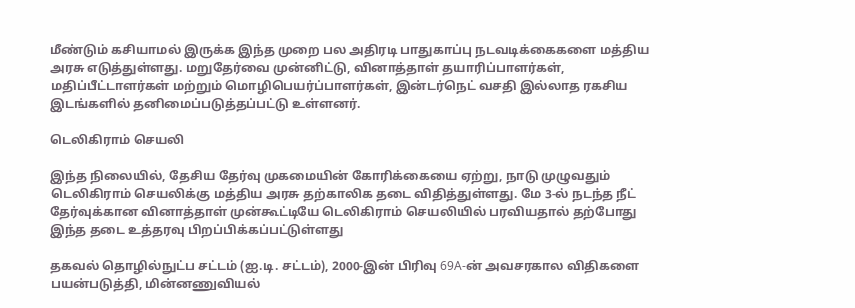மீண்டும் கசியாமல் இருக்க இந்த முறை பல அதிரடி பாதுகாப்பு நடவடிக்கைகளை மத்திய அரசு எடுத்துள்ளது. மறுதேர்வை முன்னிட்டு, வினாத்தாள் தயாரிப்பாளர்கள், மதிப்பீட்டாளர்கள் மற்றும் மொழிபெயர்ப்பாளர்கள், இன்டர்நெட் வசதி இல்லாத ரகசிய இடங்களில் தனிமைப்படுத்தப்பட்டு உள்ளனர்.

டெலிகிராம் செயலி

இந்த நிலையில், தேசிய தேர்வு முகமையின் கோரிக்கையை ஏற்று, நாடு முழுவதும் டெலிகிராம் செயலிக்கு மத்திய அரசு தற்காலிக தடை விதித்துள்ளது. மே 3-ல் நடந்த நீட் தேர்வுக்கான வினாத்தாள் முன்கூட்டியே டெலிகிராம் செயலியில் பரவியதால் தற்போது இந்த தடை உத்தரவு பிறப்பிக்கப்பட்டுள்ளது

தகவல் தொழில்நுட்ப சட்டம் (ஐ.டி. சட்டம்), 2000-இன் பிரிவு 69A-ன் அவசரகால விதிகளை பயன்படுத்தி, மின்னணுவியல்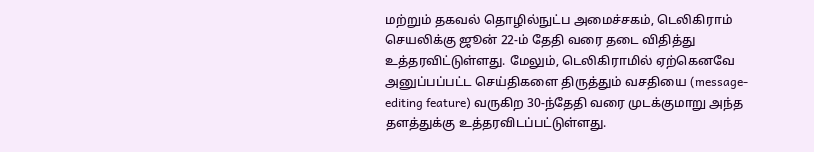மற்றும் தகவல் தொழில்நுட்ப அமைச்சகம், டெலிகிராம் செயலிக்கு ஜூன் 22-ம் தேதி வரை தடை விதித்து உத்தரவிட்டுள்ளது. மேலும், டெலிகிராமில் ஏற்கெனவே அனுப்பப்பட்ட செய்திகளை திருத்தும் வசதியை (message-editing feature) வருகிற 30-ந்தேதி வரை முடக்குமாறு அந்த தளத்துக்கு உத்தரவிடப்பட்டுள்ளது.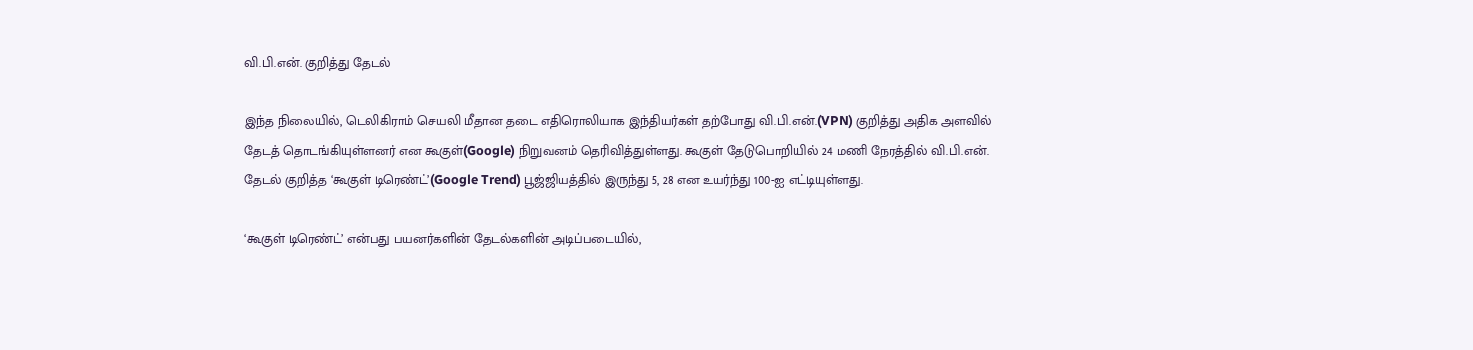வி.பி.என். குறித்து தேடல்

இந்த நிலையில், டெலிகிராம் செயலி மீதான தடை எதிரொலியாக இந்தியர்கள் தற்போது வி.பி.என்.(VPN) குறித்து அதிக அளவில் தேடத் தொடங்கியுள்ளனர் என கூகுள்(Google) நிறுவனம் தெரிவித்துள்ளது. கூகுள் தேடுபொறியில் 24 மணி நேரத்தில் வி.பி.என். தேடல் குறித்த ‘கூகுள் டிரெண்ட்’(Google Trend) பூஜ்ஜியத்தில் இருந்து 5, 28 என உயர்ந்து 100-ஐ எட்டியுள்ளது.

‘கூகுள் டிரெண்ட்’ என்பது பயனர்களின் தேடல்களின் அடிப்படையில்,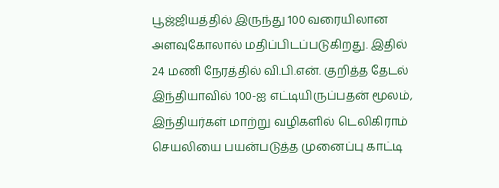பூஜ்ஜியத்தில் இருந்து 100 வரையிலான அளவுகோலால் மதிப்பிடப்படுகிறது. இதில் 24 மணி நேரத்தில் வி.பி.என். குறித்த தேடல் இந்தியாவில் 100-ஐ எட்டியிருப்பதன் மூலம், இந்தியர்கள் மாற்று வழிகளில் டெலிகிராம் செயலியை பயன்படுத்த முனைப்பு காட்டி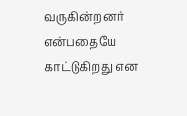வருகின்றனர் என்பதையே காட்டுகிறது என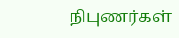நிபுணர்கள்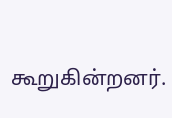கூறுகின்றனர்.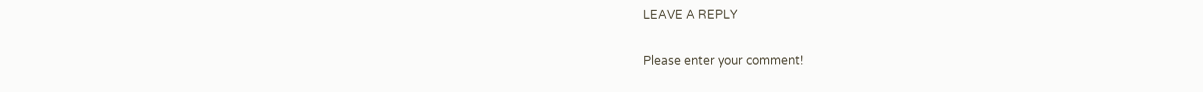LEAVE A REPLY

Please enter your comment!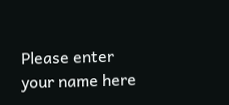Please enter your name here